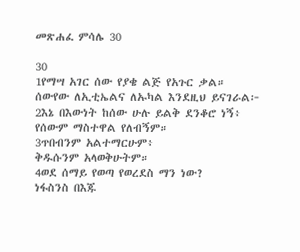መጽሐፈ ምሳሌ 30

30
1የማሣ አገር ሰው የያቄ ልጅ የአጉር ቃል።
ሰውየው ለኢቲኤልና ለኡካል እንደዚህ ይናገራል፦
2እኔ በእውነት ከሰው ሁሉ ይልቅ ደንቆሮ ነኝ፥
የሰውም ማስተዋል የለብኝም።
3ጥበብንም አልተማርሁም፥
ቅዱሱንም አላወቅሁትም።
4ወደ ሰማይ የወጣ የወረደስ ማን ነው?
ነፋስንስ በእጁ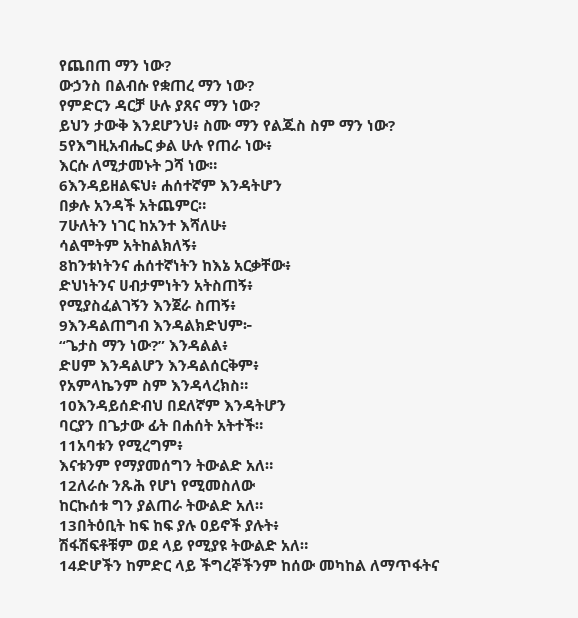የጨበጠ ማን ነው?
ውኃንስ በልብሱ የቋጠረ ማን ነው?
የምድርን ዳርቻ ሁሉ ያጸና ማን ነው?
ይህን ታውቅ እንደሆንህ፥ ስሙ ማን የልጁስ ስም ማን ነው?
5የእግዚአብሔር ቃል ሁሉ የጠራ ነው፥
እርሱ ለሚታመኑት ጋሻ ነው።
6እንዳይዘልፍህ፥ ሐሰተኛም እንዳትሆን
በቃሉ አንዳች አትጨምር።
7ሁለትን ነገር ከአንተ እሻለሁ፥
ሳልሞትም አትከልክለኝ፥
8ከንቱነትንና ሐሰተኛነትን ከእኔ አርቃቸው፥
ድህነትንና ሀብታምነትን አትስጠኝ፥
የሚያስፈልገኝን እንጀራ ስጠኝ፥
9እንዳልጠግብ እንዳልክድህም፦
“ጌታስ ማን ነው?” እንዳልል፥
ድሀም እንዳልሆን እንዳልሰርቅም፥
የአምላኬንም ስም እንዳላረክስ።
10እንዳይሰድብህ በደለኛም እንዳትሆን
ባርያን በጌታው ፊት በሐሰት አትተች።
11አባቱን የሚረግም፥
እናቱንም የማያመሰግን ትውልድ አለ።
12ለራሱ ንጹሕ የሆነ የሚመስለው
ከርኩሰቱ ግን ያልጠራ ትውልድ አለ።
13በትዕቢት ከፍ ከፍ ያሉ ዐይኖች ያሉት፥
ሽፋሽፍቶቹም ወደ ላይ የሚያዩ ትውልድ አለ።
14ድሆችን ከምድር ላይ ችግረኞችንም ከሰው መካከል ለማጥፋትና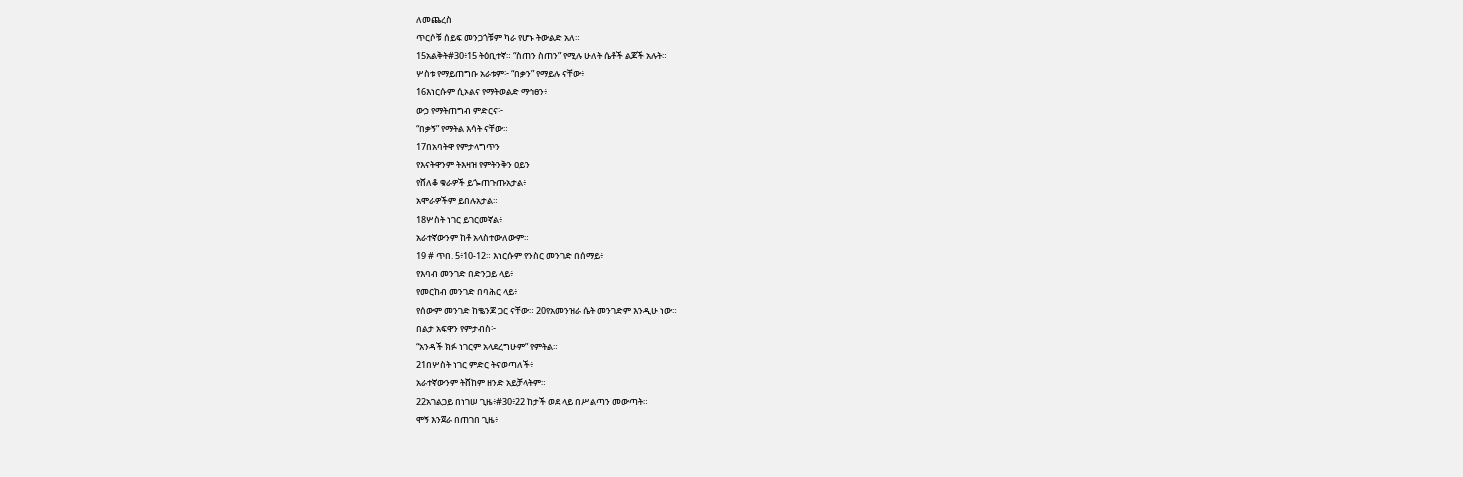ለመጨረስ
ጥርሶቹ ሰይፍ መንጋጎቹም ካራ የሆኑ ትውልድ አለ።
15አልቅት#30፥15 ትዕቢተኛ። “ስጠን ስጠን” የሚሉ ሁለት ሴቶች ልጆች አሉት።
ሦስቱ የማይጠግቡ አራቱም፦ “በቃን” የማይሉ ናቸው፥
16እነርሱም ሲኦልና የማትወልድ ማኅፀን፥
ውኃ የማትጠግብ ምድርና፦
“በቃኝ” የማትል እሳት ናቸው።
17በአባትዋ የምታላግጥን
የእናትዋንም ትእዛዝ የምትንቅን ዐይን
የሸለቆ ቁራዎች ይጐጠጉጡአታል፥
አሞራዎችም ይበሉአታል።
18ሦስት ነገር ይገርመኛል፥
አራተኛውንም ከቶ አላስተውለውም።
19 # ጥበ. 5፥10-12። እነርሱም የንስር መንገድ በሰማይ፥
የእባብ መንገድ በድንጋይ ላይ፥
የመርከብ መንገድ በባሕር ላይ፥
የሰውም መንገድ ከቈንጆ ጋር ናቸው። 20የአመንዝራ ሴት መንገድም እንዲሁ ነው።
በልታ አፍዋን የምታብስ፦
“አንዳች ክፉ ነገርም አላደረግሁም” የምትል።
21በሦስት ነገር ምድር ትናወጣለች፥
አራተኛውንም ትሸከም ዘንድ አይቻላትም።
22አገልጋይ በነገሠ ጊዜ፥#30፥22 ከታች ወደ ላይ በሥልጣን መውጣት።
ሞኝ እንጀራ በጠገበ ጊዜ፥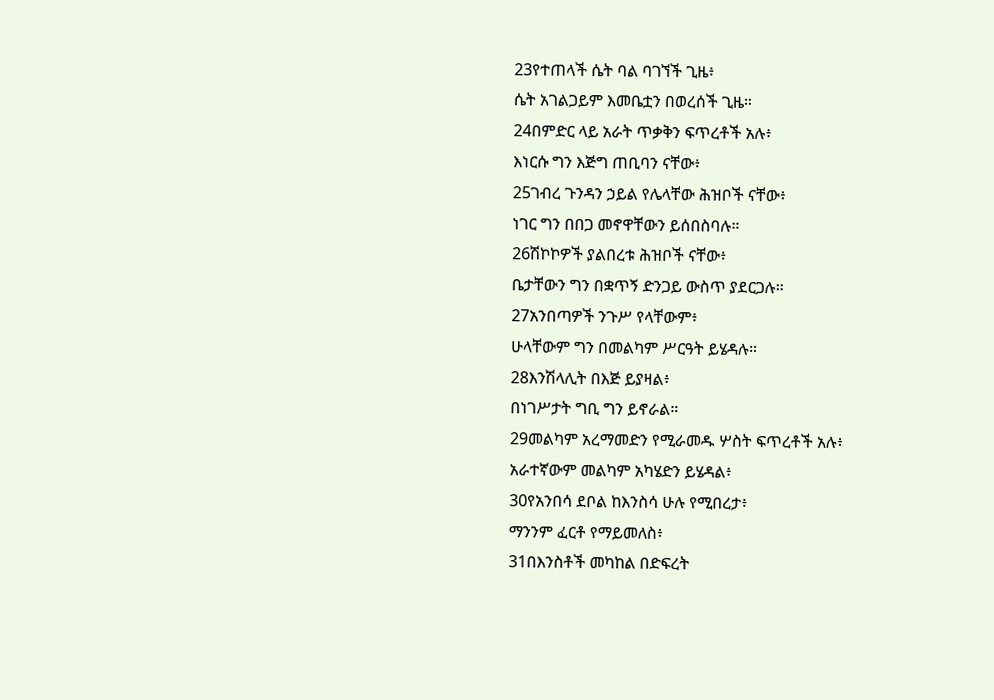23የተጠላች ሴት ባል ባገኘች ጊዜ፥
ሴት አገልጋይም እመቤቷን በወረሰች ጊዜ።
24በምድር ላይ አራት ጥቃቅን ፍጥረቶች አሉ፥
እነርሱ ግን እጅግ ጠቢባን ናቸው፥
25ገብረ ጉንዳን ኃይል የሌላቸው ሕዝቦች ናቸው፥
ነገር ግን በበጋ መኖዋቸውን ይሰበስባሉ።
26ሽኮኮዎች ያልበረቱ ሕዝቦች ናቸው፥
ቤታቸውን ግን በቋጥኝ ድንጋይ ውስጥ ያደርጋሉ።
27አንበጣዎች ንጉሥ የላቸውም፥
ሁላቸውም ግን በመልካም ሥርዓት ይሄዳሉ።
28እንሽላሊት በእጅ ይያዛል፥
በነገሥታት ግቢ ግን ይኖራል።
29መልካም አረማመድን የሚራመዱ ሦስት ፍጥረቶች አሉ፥
አራተኛውም መልካም አካሄድን ይሄዳል፥
30የአንበሳ ደቦል ከእንስሳ ሁሉ የሚበረታ፥
ማንንም ፈርቶ የማይመለስ፥
31በእንስቶች መካከል በድፍረት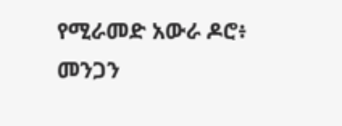የሚራመድ አውራ ዶሮ፥
መንጋን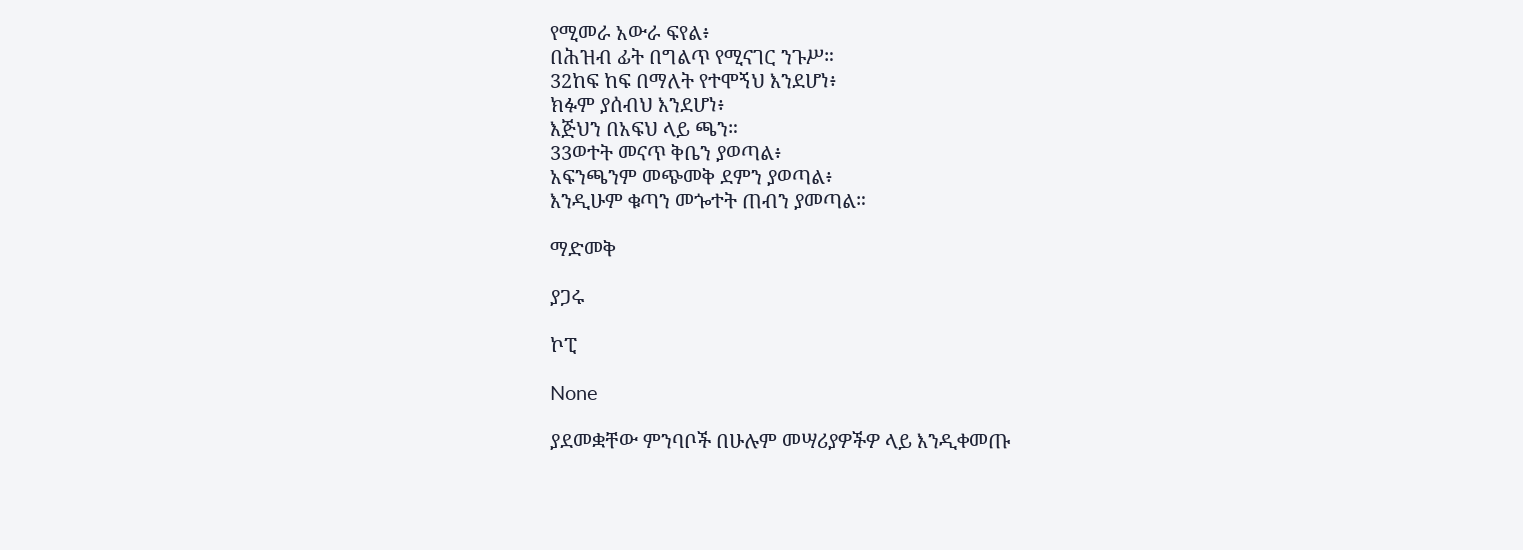የሚመራ አውራ ፍየል፥
በሕዝብ ፊት በግልጥ የሚናገር ንጉሥ።
32ከፍ ከፍ በማለት የተሞኝህ እንደሆነ፥
ክፉም ያሰብህ እንደሆነ፥
እጅህን በአፍህ ላይ ጫን።
33ወተት መናጥ ቅቤን ያወጣል፥
አፍንጫንም መጭመቅ ደምን ያወጣል፥
እንዲሁም ቁጣን መጐተት ጠብን ያመጣል።

ማድመቅ

ያጋሩ

ኮፒ

None

ያደመቋቸው ምንባቦች በሁሉም መሣሪያዎችዎ ላይ እንዲቀመጡ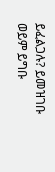ይፈልጋሉ? ይመዝገቡ ወይም ይግቡ